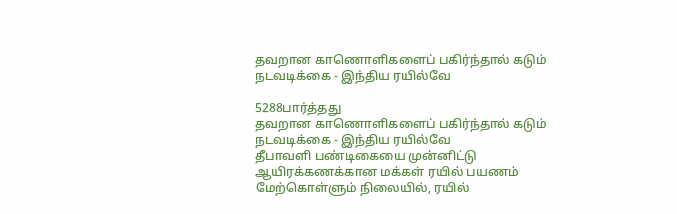தவறான காணொளிகளைப் பகிர்ந்தால் கடும் நடவடிக்கை - இந்திய ரயில்வே

5288பார்த்தது
தவறான காணொளிகளைப் பகிர்ந்தால் கடும் நடவடிக்கை - இந்திய ரயில்வே
தீபாவளி பண்டிகையை முன்னிட்டு ஆயிரக்கணக்கான மக்கள் ரயில் பயணம் மேற்கொள்ளும் நிலையில், ரயில்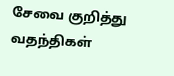சேவை குறித்து வதந்திகள்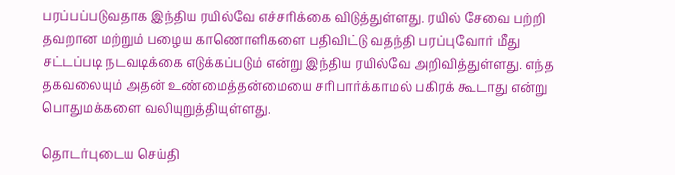பரப்பப்படுவதாக இந்திய ரயில்வே எச்சரிக்கை விடுத்துள்ளது. ரயில் சேவை பற்றி தவறான மற்றும் பழைய காணொளிகளை பதிவிட்டு வதந்தி பரப்புவோர் மீது சட்டப்படி நடவடிக்கை எடுக்கப்படும் என்று இந்திய ரயில்வே அறிவித்துள்ளது. எந்த தகவலையும் அதன் உண்மைத்தன்மையை சரிபார்க்காமல் பகிரக் கூடாது என்று பொதுமக்களை வலியுறுத்தியுள்ளது.

தொடர்புடைய செய்தி